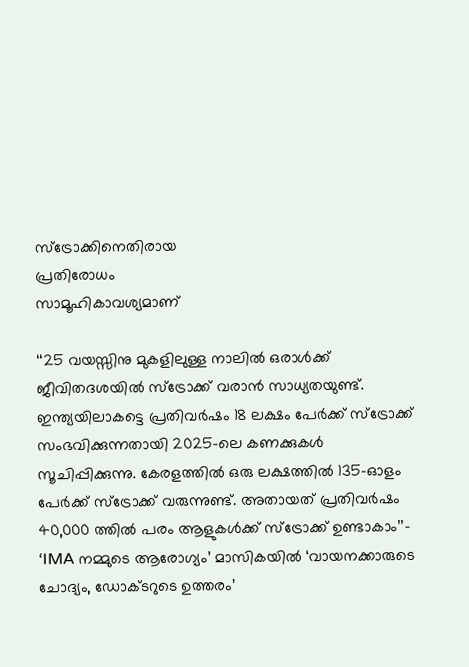സ്‌ട്രോക്കിനെതിരായ
പ്രതിരോധം
സാമൂഹികാവശ്യമാണ്

‘‘25 വയസ്സിനു മുകളിലുള്ള നാലിൽ ഒരാൾക്ക് ജീവിതദശയിൽ സ്‌ട്രോക്ക് വരാൻ സാധ്യതയുണ്ട്. ഇന്ത്യയിലാകട്ടെ പ്രതിവർഷം 18 ലക്ഷം പേർക്ക് സ്‌ട്രോക്ക് സംഭവിക്കുന്നതായി 2025-ലെ കണക്കുകൾ സൂചിപ്പിക്കുന്നു. കേരളത്തിൽ ഒരു ലക്ഷത്തിൽ 135-ഓളം പേർക്ക് സ്‌ട്രോക്ക് വരുന്നുണ്ട്. അതായത് പ്രതിവർഷം 40,000 ത്തിൽ പരം ആളുകൾക്ക് സ്‌ട്രോക്ക് ഉണ്ടാകാം’’- ‘IMA നമ്മുടെ ആരോഗ്യം’ മാസികയിൽ ‘വായനക്കാരുടെ ചോദ്യം, ഡോക്ടറുടെ ഉത്തരം’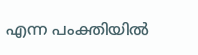എന്ന പംക്തിയിൽ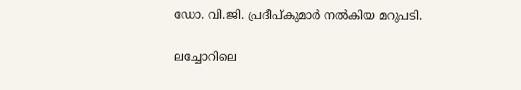ഡോ. വി.ജി. പ്രദീപ്കുമാർ നൽകിയ മറുപടി.

ലച്ചോറിലെ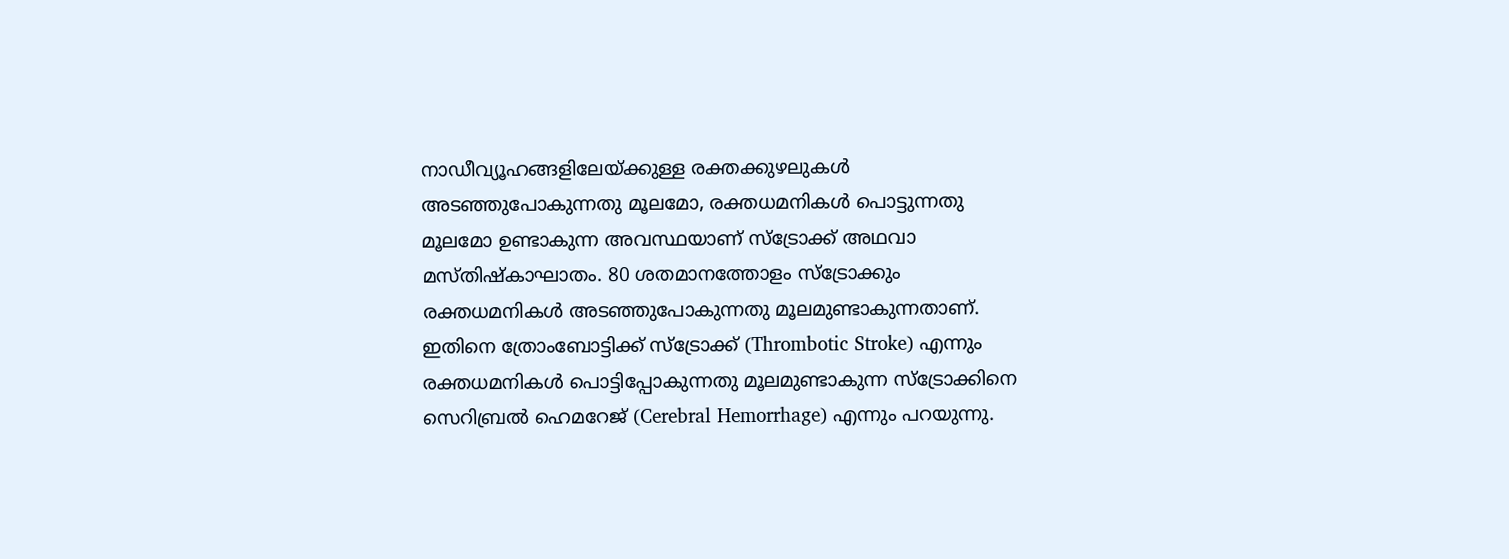നാഡീവ്യൂഹങ്ങളിലേയ്ക്കുള്ള രക്തക്കുഴലുകൾ അടഞ്ഞുപോകുന്നതു മൂലമോ, രക്തധമനികൾ പൊട്ടുന്നതു മൂലമോ ഉണ്ടാകുന്ന അവസ്ഥയാണ് സ്‌ട്രോക്ക് അഥവാ മസ്തിഷ്‌കാഘാതം. 80 ശതമാനത്തോളം സ്‌ട്രോക്കും രക്തധമനികൾ അടഞ്ഞുപോകുന്നതു മൂലമുണ്ടാകുന്നതാണ്. ഇതിനെ ത്രോംബോട്ടിക്ക് സ്‌ട്രോക്ക് (Thrombotic Stroke) എന്നും രക്തധമനികൾ പൊട്ടിപ്പോകുന്നതു മൂലമുണ്ടാകുന്ന സ്‌ട്രോക്കിനെ സെറിബ്രൽ ഹെമറേജ് (Cerebral Hemorrhage) എന്നും പറയുന്നു.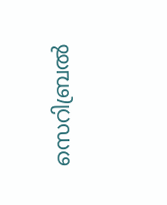സെറിബ്രൽ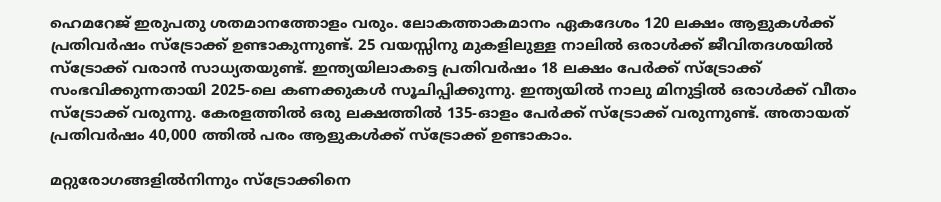ഹെമറേജ് ഇരുപതു ശതമാനത്തോളം വരും. ലോകത്താകമാനം ഏകദേശം 120 ലക്ഷം ആളുകൾക്ക് പ്രതിവർഷം സ്‌ട്രോക്ക് ഉണ്ടാകുന്നുണ്ട്. 25 വയസ്സിനു മുകളിലുള്ള നാലിൽ ഒരാൾക്ക് ജീവിതദശയിൽ സ്‌ട്രോക്ക് വരാൻ സാധ്യതയുണ്ട്. ഇന്ത്യയിലാകട്ടെ പ്രതിവർഷം 18 ലക്ഷം പേർക്ക് സ്‌ട്രോക്ക് സംഭവിക്കുന്നതായി 2025-ലെ കണക്കുകൾ സൂചിപ്പിക്കുന്നു. ഇന്ത്യയിൽ നാലു മിനുട്ടിൽ ഒരാൾക്ക് വീതം സ്‌ട്രോക്ക് വരുന്നു. കേരളത്തിൽ ഒരു ലക്ഷത്തിൽ 135-ഓളം പേർക്ക് സ്‌ട്രോക്ക് വരുന്നുണ്ട്. അതായത് പ്രതിവർഷം 40,000 ത്തിൽ പരം ആളുകൾക്ക് സ്‌ട്രോക്ക് ഉണ്ടാകാം.

മറ്റുരോഗങ്ങളിൽനിന്നും സ്‌ട്രോക്കിനെ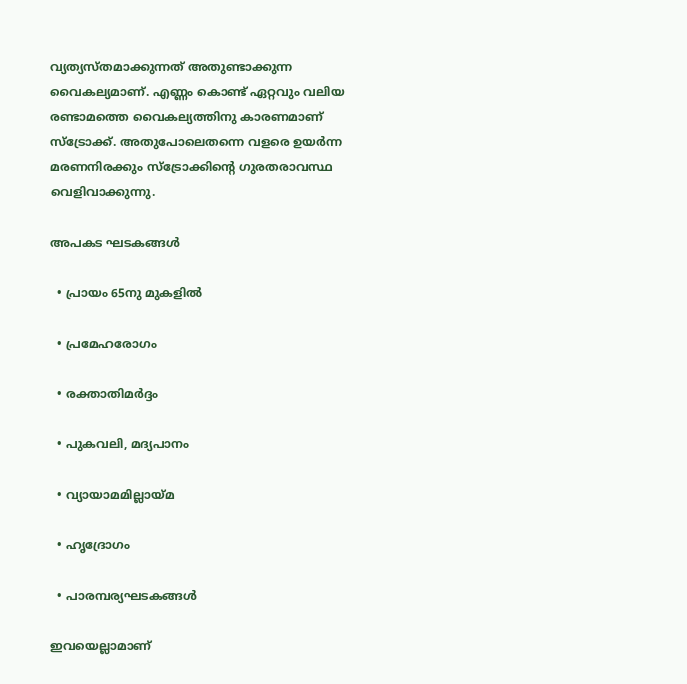വ്യത്യസ്തമാക്കുന്നത് അതുണ്ടാക്കുന്ന വൈകല്യമാണ്. എണ്ണം കൊണ്ട് ഏറ്റവും വലിയ രണ്ടാമത്തെ വൈകല്യത്തിനു കാരണമാണ് സ്‌ട്രോക്ക്. അതുപോലെതന്നെ വളരെ ഉയർന്ന മരണനിരക്കും സ്‌ട്രോക്കിന്റെ ഗുരതരാവസ്ഥ വെളിവാക്കുന്നു.

അപകട ഘടകങ്ങൾ

  • പ്രായം 65നു മുകളിൽ

  • പ്രമേഹരോഗം

  • രക്താതിമർദ്ദം

  • പുകവലി, മദ്യപാനം

  • വ്യായാമമില്ലായ്മ

  • ഹൃദ്രോഗം

  • പാരമ്പര്യഘടകങ്ങൾ

ഇവയെല്ലാമാണ്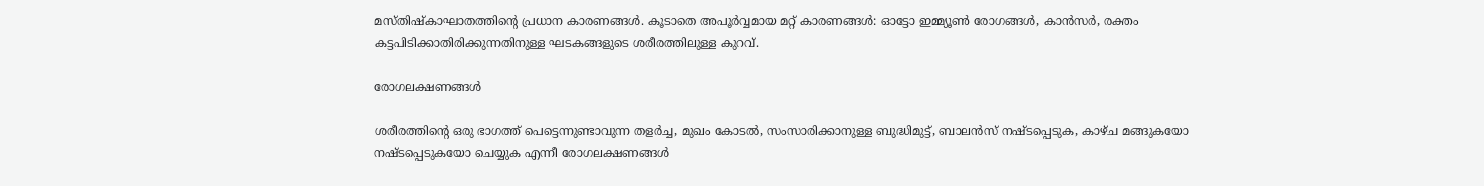മസ്തിഷ്‌കാഘാതത്തിന്റെ പ്രധാന കാരണങ്ങൾ. കൂടാതെ അപൂർവ്വമായ മറ്റ് കാരണങ്ങൾ: ഓട്ടോ ഇമ്മ്യൂൺ രോഗങ്ങൾ, കാൻസർ, രക്തം കട്ടപിടിക്കാതിരിക്കുന്നതിനുള്ള ഘടകങ്ങളുടെ ശരീരത്തിലുള്ള കുറവ്.

രോഗലക്ഷണങ്ങൾ

ശരീരത്തിന്റെ ഒരു ഭാഗത്ത് പെട്ടെന്നുണ്ടാവുന്ന തളർച്ച, മുഖം കോടൽ, സംസാരിക്കാനുള്ള ബുദ്ധിമുട്ട്, ബാലൻസ് നഷ്ടപ്പെടുക, കാഴ്ച മങ്ങുകയോ നഷ്ടപ്പെടുകയോ ചെയ്യുക എന്നീ രോഗലക്ഷണങ്ങൾ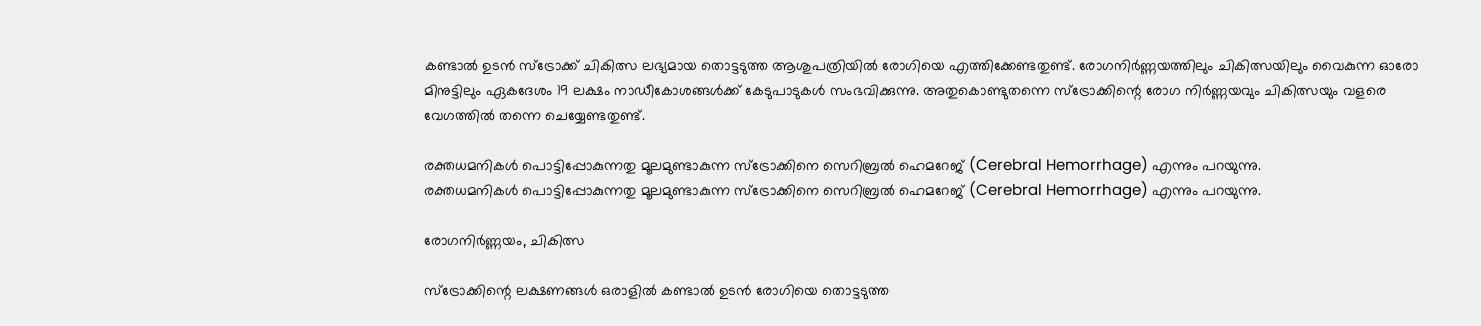കണ്ടാൽ ഉടൻ സ്‌ട്രോക്ക് ചികിത്സ ലഭ്യമായ തൊട്ടടുത്ത ആശുപത്രിയിൽ രോഗിയെ എത്തിക്കേണ്ടതുണ്ട്. രോഗനിർണ്ണയത്തിലും ചികിത്സയിലും വൈകുന്ന ഓരോ മിനുട്ടിലും ഏകദേശം 19 ലക്ഷം നാഡീകോശങ്ങൾക്ക് കേടുപാടുകൾ സംഭവിക്കുന്നു. അതുകൊണ്ടുതന്നെ സ്‌ട്രോക്കിന്റെ രോഗ നിർണ്ണയവും ചികിത്സയും വളരെ വേഗത്തിൽ തന്നെ ചെയ്യേണ്ടതുണ്ട്.

രക്തധമനികൾ പൊട്ടിപ്പോകുന്നതു മൂലമുണ്ടാകുന്ന സ്‌ട്രോക്കിനെ സെറിബ്രൽ ഹെമറേജ് (Cerebral Hemorrhage) എന്നും പറയുന്നു.
രക്തധമനികൾ പൊട്ടിപ്പോകുന്നതു മൂലമുണ്ടാകുന്ന സ്‌ട്രോക്കിനെ സെറിബ്രൽ ഹെമറേജ് (Cerebral Hemorrhage) എന്നും പറയുന്നു.

രോഗനിർണ്ണയം, ചികിത്സ

സ്‌ട്രോക്കിന്റെ ലക്ഷണങ്ങൾ ഒരാളിൽ കണ്ടാൽ ഉടൻ രോഗിയെ തൊട്ടടുത്ത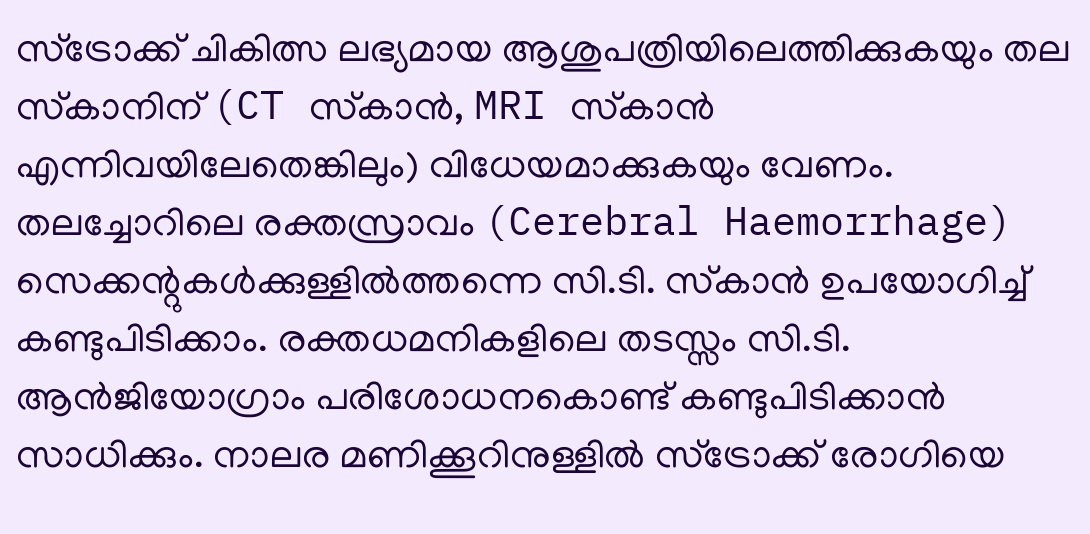സ്‌ട്രോക്ക് ചികിത്സ ലഭ്യമായ ആശുപത്രിയിലെത്തിക്കുകയും തല സ്‌കാനിന് (CT സ്‌കാൻ, MRI സ്‌കാൻ എന്നിവയിലേതെങ്കിലും) വിധേയമാക്കുകയും വേണം. തലച്ചോറിലെ രക്തസ്രാവം (Cerebral Haemorrhage) സെക്കന്റുകൾക്കുള്ളിൽത്തന്നെ സി.ടി. സ്‌കാൻ ഉപയോഗിച്ച് കണ്ടുപിടിക്കാം. രക്തധമനികളിലെ തടസ്സം സി.ടി. ആൻജിയോഗ്രാം പരിശോധനകൊണ്ട് കണ്ടുപിടിക്കാൻ സാധിക്കും. നാലര മണിക്കൂറിനുള്ളിൽ സ്‌ട്രോക്ക് രോഗിയെ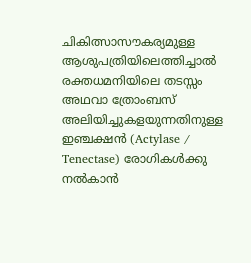ചികിത്സാസൗകര്യമുള്ള ആശുപത്രിയിലെത്തിച്ചാൽ രക്തധമനിയിലെ തടസ്സം അഥവാ ത്രോംബസ് അലിയിച്ചുകളയുന്നതിനുള്ള ഇഞ്ചക്ഷൻ (Actylase / Tenectase) രോഗികൾക്കു നൽകാൻ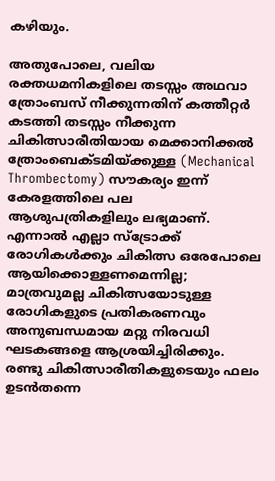കഴിയും.

അതുപോലെ, വലിയ രക്തധമനികളിലെ തടസ്സം അഥവാ ത്രോംബസ് നീക്കുന്നതിന് കത്തീറ്റർ കടത്തി തടസ്സം നീക്കുന്ന ചികിത്സാരീതിയായ മെക്കാനിക്കൽ ത്രോംബെക്ടമിയ്ക്കുള്ള (Mechanical Thrombectomy) സൗകര്യം ഇന്ന് കേരളത്തിലെ പല ആശുപത്രികളിലും ലഭ്യമാണ്. എന്നാൽ എല്ലാ സ്‌ട്രോക്ക് രോഗികൾക്കും ചികിത്സ ഒരേപോലെ ആയിക്കൊള്ളണമെന്നില്ല; മാത്രവുമല്ല ചികിത്സയോടുള്ള രോഗികളുടെ പ്രതികരണവും അനുബന്ധമായ മറ്റു നിരവധി ഘടകങ്ങളെ ആശ്രയിച്ചിരിക്കും. രണ്ടു ചികിത്സാരീതികളുടെയും ഫലം ഉടൻതന്നെ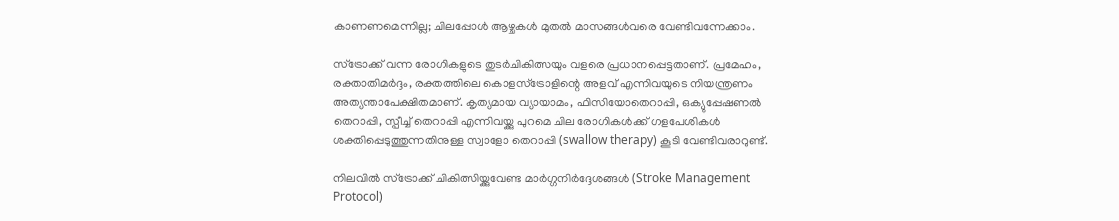കാണണമെന്നില്ല; ചിലപ്പോൾ ആഴ്ചകൾ മുതൽ മാസങ്ങൾവരെ വേണ്ടിവന്നേക്കാം.

സ്‌ട്രോക്ക് വന്ന രോഗികളുടെ തുടർചികിത്സയും വളരെ പ്രധാനപ്പെട്ടതാണ്. പ്രമേഹം, രക്താതിമർദ്ദം, രക്തത്തിലെ കൊളസ്‌ട്രോളിന്റെ അളവ് എന്നിവയുടെ നിയന്ത്രണം അത്യന്താപേക്ഷിതമാണ്. കൃത്യമായ വ്യായാമം, ഫിസിയോതെറാപ്പി, ഒക്യുപ്പേഷണൽ തെറാപ്പി, സ്പീച്ച് തെറാപ്പി എന്നിവയ്ക്കു പുറമെ ചില രോഗികൾക്ക് ഗളപേശികൾ ശക്തിപ്പെടുത്തുന്നതിനുള്ള സ്വാളോ തെറാപ്പി (swallow therapy) കൂടി വേണ്ടിവരാറുണ്ട്.

നിലവിൽ സ്‌ട്രോക്ക് ചികിത്സിയ്ക്കുവേണ്ട മാർഗ്ഗനിർദ്ദേശങ്ങൾ (Stroke Management Protocol)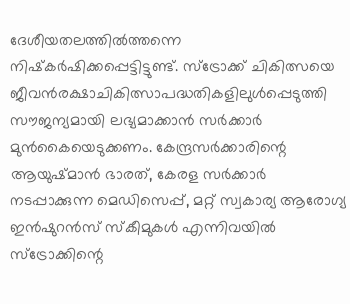ദേശീയതലത്തിൽത്തന്നെ നിഷ്‌കർഷിക്കപ്പെട്ടിട്ടുണ്ട്. സ്‌ട്രോക്ക് ചികിത്സയെ ജീവൻരക്ഷാചികിത്സാപദ്ധതികളിലുൾപ്പെടുത്തി സൗജന്യമായി ലഭ്യമാക്കാൻ സർക്കാർ മുൻകൈയെടുക്കണം. കേന്ദ്രസർക്കാരിന്റെ ആയുഷ്മാൻ ഭാരത്, കേരള സർക്കാർ നടപ്പാക്കുന്ന മെഡിസെപ്പ്, മറ്റ് സ്വകാര്യ ആരോഗ്യ ഇൻഷുറൻസ് സ്‌കീമുകൾ എന്നിവയിൽ സ്‌ട്രോക്കിന്റെ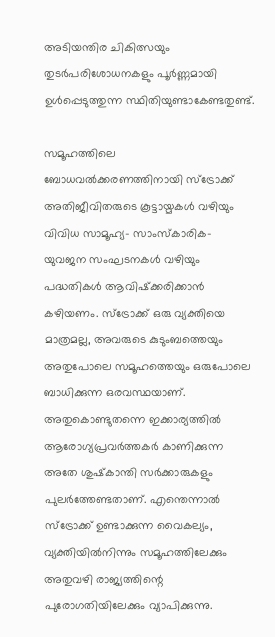അടിയന്തിര ചികിത്സയും തുടർപരിശോധനകളും പൂർണ്ണമായി ഉൾപ്പെടുത്തുന്ന സ്ഥിതിയുണ്ടാകേണ്ടതുണ്ട്.

സമൂഹത്തിലെ ബോധവൽക്കരണത്തിനായി സ്‌ട്രോക്ക് അതിജീവിതരുടെ കൂട്ടായ്മകൾ വഴിയും വിവിധ സാമൂഹ്യ- സാംസ്‌കാരിക- യുവജന സംഘടനകൾ വഴിയും പദ്ധതികൾ ആവിഷ്‌ക്കരിക്കാൻ കഴിയണം. സ്‌ട്രോക്ക് ഒരു വ്യക്തിയെ മാത്രമല്ല, അവരുടെ കുടുംബത്തെയും അതുപോലെ സമൂഹത്തെയും ഒരുപോലെ ബാധിക്കുന്ന ഒരവസ്ഥയാണ്. അതുകൊണ്ടുതന്നെ ഇക്കാര്യത്തിൽ ആരോഗ്യപ്രവർത്തകർ കാണിക്കുന്ന അതേ ശുഷ്‌കാന്തി സർക്കാരുകളും പുലർത്തേണ്ടതാണ്. എന്തെന്നാൽ സ്‌ട്രോക്ക് ഉണ്ടാക്കുന്ന വൈകല്യം, വ്യക്തിയിൽനിന്നും സമൂഹത്തിലേക്കും അതുവഴി രാജ്യത്തിന്റെ പുരോഗതിയിലേക്കും വ്യാപിക്കുന്നു.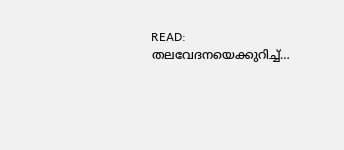READ: തലവേദനയെക്കുറിച്ച്…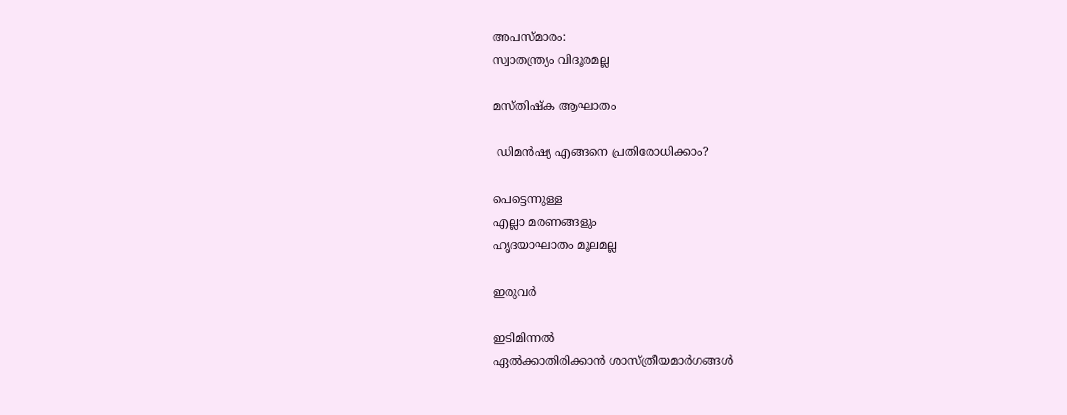അപസ്മാരം:
സ്വാതന്ത്ര്യം വിദൂരമല്ല

മസ്‌തിഷ്ക ആഘാതം

 ഡിമൻഷ്യ എങ്ങനെ പ്രതിരോധിക്കാം?

പെട്ടെന്നുള്ള
എല്ലാ മരണങ്ങളും
ഹൃദയാഘാതം മൂലമല്ല

ഇരുവർ

ഇടിമിന്നൽ
ഏൽക്കാതിരിക്കാൻ ശാസ്ത്രീയമാർഗങ്ങൾ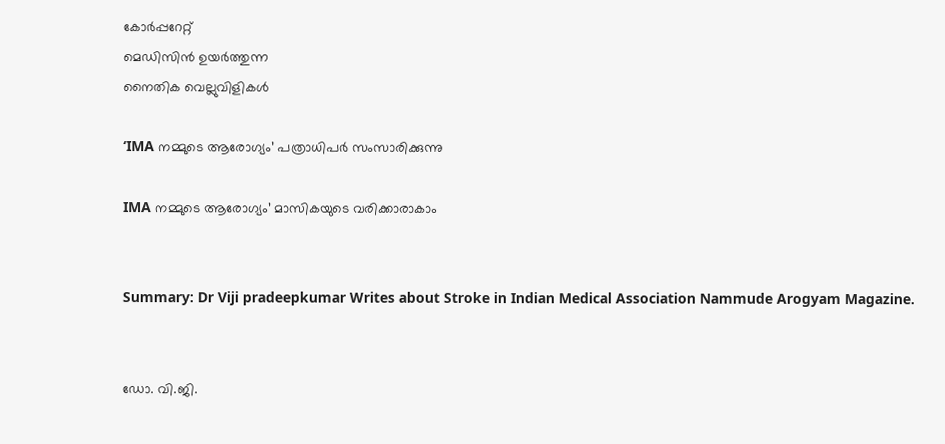കോർപ്പറേറ്റ്
മെഡിസിൻ ഉയർത്തുന്ന
നൈതിക വെല്ലുവിളികൾ

‘IMA നമ്മുടെ ആരോഗ്യം’ പത്രാധിപർ സംസാരിക്കുന്നു

IMA നമ്മുടെ ആരോഗ്യം’ മാസികയുടെ വരിക്കാരാകാം


Summary: Dr Viji pradeepkumar Writes about Stroke in Indian Medical Association Nammude Arogyam Magazine.


ഡോ. വി.ജി.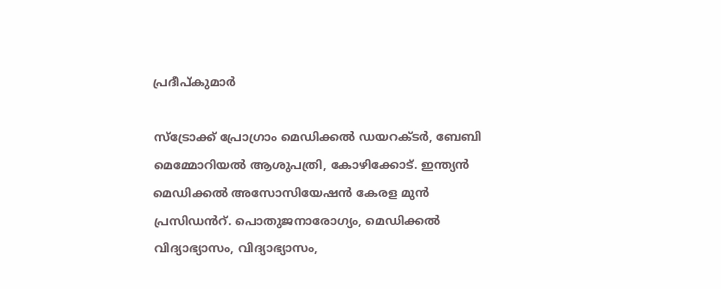പ്രദീപ്കുമാർ

സ്ട്രോക്ക് പ്രോഗ്രാം മെഡിക്കൽ ഡയറക്ടർ, ബേബി മെമ്മോറിയൽ ആശുപത്രി, കോഴിക്കോട്. ഇന്ത്യൻ മെഡിക്കൽ അസോസിയേഷൻ കേരള മുൻ പ്രസിഡൻറ്. പൊതുജനാരോഗ്യം, മെഡിക്കൽ വിദ്യാഭ്യാസം, വിദ്യാഭ്യാസം,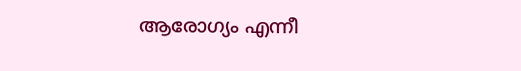ആരോഗ്യം എന്നീ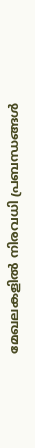മേഖലകളിൽ നിരവധി പ്രബന്ധങ്ങൾ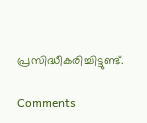പ്രസിദ്ധീകരിച്ചിട്ടുണ്ട്.

Comments